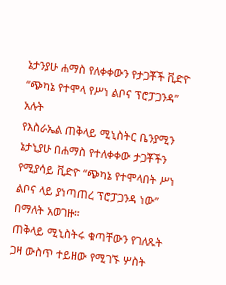ኔታንያሁ ሐማስ የለቀቀውን የታጋቾች ቪድዮ “ጭካኔ የተሞላ የሥነ ልቦና ፕሮፓጋንዳ” አሉት
የእስራኤል ጠቅላይ ሚኒስትር ቤንያሚን ኔታኒያሁ በሐማስ የተለቀቀው ታጋቾችን የሚያሳይ ቪድዮ “ጭካኔ የተሞላበት ሥነ ልቦና ላይ ያነጣጠረ ፕሮፓጋንዳ ነው” በማለት አወገዙ።
ጠቅላይ ሚኒስትሩ ቁጣቸውን የገለጹት ጋዛ ውስጥ ተይዘው የሚገኙ ሦስት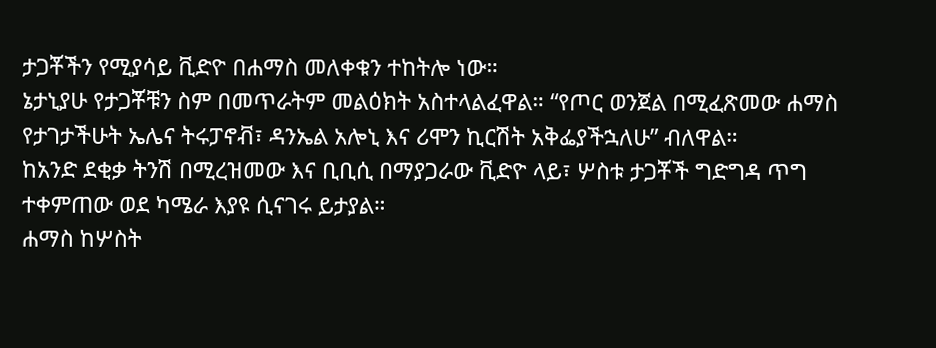ታጋቾችን የሚያሳይ ቪድዮ በሐማስ መለቀቁን ተከትሎ ነው።
ኔታኒያሁ የታጋቾቹን ስም በመጥራትም መልዕክት አስተላልፈዋል። “የጦር ወንጀል በሚፈጽመው ሐማስ የታገታችሁት ኤሌና ትሩፓኖቭ፣ ዳንኤል አሎኒ እና ሪሞን ኪርሽት አቅፌያችኋለሁ” ብለዋል።
ከአንድ ደቂቃ ትንሽ በሚረዝመው እና ቢቢሲ በማያጋራው ቪድዮ ላይ፣ ሦስቱ ታጋቾች ግድግዳ ጥግ ተቀምጠው ወደ ካሜራ እያዩ ሲናገሩ ይታያል።
ሐማስ ከሦስት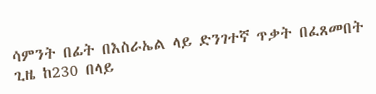ሳምንት በፊት በእስራኤል ላይ ድንገተኛ ጥቃት በፈጸመበት ጊዜ ከ230 በላይ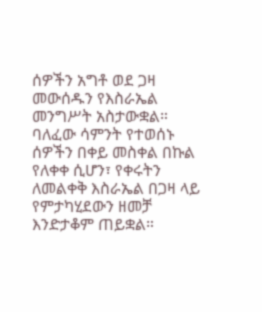ሰዎችን አግቶ ወደ ጋዛ መውሰዱን የእስራኤል መንግሥት አስታውቋል።
ባለፈው ሳምንት የተወሰኑ ሰዎችን በቀይ መስቀል በኩል የለቀቀ ሲሆን፣ የቀሩትን ለመልቀቅ እስራኤል በጋዛ ላይ የምታካሂደውን ዘመቻ እንድታቆም ጠይቋል።